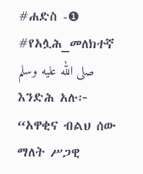#ሐድስ -❶ #የአሏሕ_መለክተኛ صلى الله عليه وسلم እንድሕ አሉ፦ “አዋቂና ብልህ ሰው ማለት ሥጋዊ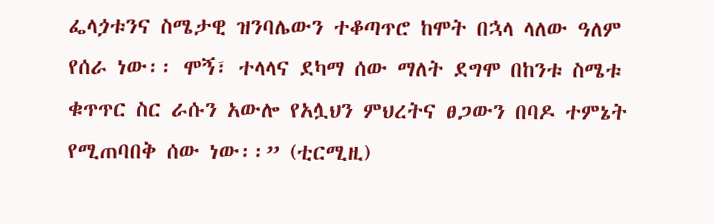ፌላጏቱንና ስሜታዊ ዝንባሌውን ተቆጣጥሮ ከሞት በኋላ ላለው ዓለም የሰራ ነው፡፡ ሞኝ፣ ተላላና ደካማ ሰው ማለት ደግሞ በከንቱ ስሜቱ ቁጥጥር ስር ራሱን አውሎ የአሏህን ምህረትና ፀጋውን በባዶ ተምኔት የሚጠባበቅ ሰው ነው፡፡” (ቲርሚዚ)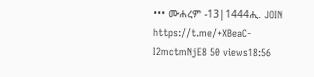••• ሙሐረም -13|1444ሒ. JOIN https://t.me/+XBeaC-I2mctmNjE8 50 views18:56